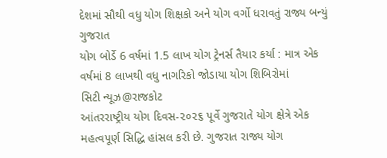દેશમાં સૌથી વધુ યોગ શિક્ષકો અને યોગ વર્ગો ધરાવતું રાજ્ય બન્યું ગુજરાત
યોગ બોર્ડે 6 વર્ષમાં 1.5 લાખ યોગ ટ્રેનર્સ તૈયાર કર્યા : માત્ર એક વર્ષમાં 8 લાખથી વધુ નાગરિકો જોડાયા યોગ શિબિરોમાં
સિટી ન્યૂઝ@રાજકોટ
આંતરરાષ્ટ્રીય યોગ દિવસ-૨૦૨૬ પૂર્વે ગુજરાતે યોગ ક્ષેત્રે એક મહત્વપૂર્ણ સિદ્ધિ હાંસલ કરી છે. ગુજરાત રાજ્ય યોગ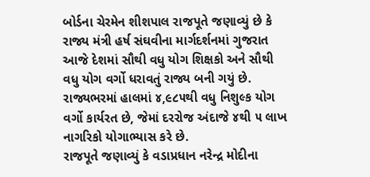બોર્ડના ચેરમેન શીશપાલ રાજપૂતે જણાવ્યું છે કે રાજ્ય મંત્રી હર્ષ સંઘવીના માર્ગદર્શનમાં ગુજરાત આજે દેશમાં સૌથી વધુ યોગ શિક્ષકો અને સૌથી વધુ યોગ વર્ગો ધરાવતું રાજ્ય બની ગયું છે. રાજ્યભરમાં હાલમાં ૪,૯૮૫થી વધુ નિશુલ્ક યોગ વર્ગો કાર્યરત છે, જેમાં દરરોજ અંદાજે ૪થી ૫ લાખ નાગરિકો યોગાભ્યાસ કરે છે.
રાજપૂતે જણાવ્યું કે વડાપ્રધાન નરેન્દ્ર મોદીના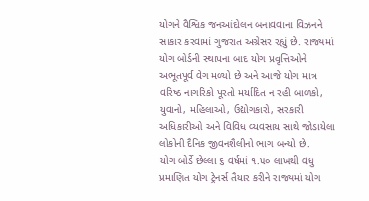યોગને વૈશ્વિક જનઆંદોલન બનાવવાના વિઝનને સાકાર કરવામાં ગુજરાત અગ્રેસર રહ્યું છે. રાજ્યમાં યોગ બોર્ડની સ્થાપના બાદ યોગ પ્રવૃત્તિઓને અભૂતપૂર્વ વેગ મળ્યો છે અને આજે યોગ માત્ર વરિષ્ઠ નાગરિકો પૂરતો મર્યાદિત ન રહી બાળકો, યુવાનો, મહિલાઓ, ઉદ્યોગકારો, સરકારી અધિકારીઓ અને વિવિધ વ્યવસાય સાથે જોડાયેલા લોકોની દૈનિક જીવનશૈલીનો ભાગ બન્યો છે.
યોગ બોર્ડે છેલ્લા ૬ વર્ષમાં ૧.૫૦ લાખથી વધુ પ્રમાણિત યોગ ટ્રેનર્સ તૈયાર કરીને રાજ્યમાં યોગ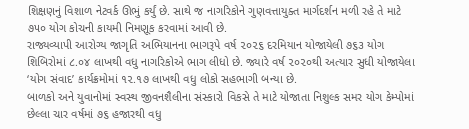શિક્ષણનું વિશાળ નેટવર્ક ઊભું કર્યું છે. સાથે જ નાગરિકોને ગુણવત્તાયુક્ત માર્ગદર્શન મળી રહે તે માટે ૭૫૦ યોગ કોચની કાયમી નિમણૂક કરવામાં આવી છે.
રાજ્યવ્યાપી આરોગ્ય જાગૃતિ અભિયાનના ભાગરૂપે વર્ષ ૨૦૨૬ દરમિયાન યોજાયેલી ૭૬૩ યોગ શિબિરોમાં ૮.૦૪ લાખથી વધુ નાગરિકોએ ભાગ લીધો છે. જ્યારે વર્ષ ૨૦૨૦થી અત્યાર સુધી યોજાયેલા ‘યોગ સંવાદ’ કાર્યક્રમોમાં ૧૨.૧૭ લાખથી વધુ લોકો સહભાગી બન્યા છે.
બાળકો અને યુવાનોમાં સ્વસ્થ જીવનશૈલીના સંસ્કારો વિકસે તે માટે યોજાતા નિશુલ્ક સમર યોગ કેમ્પોમાં છેલ્લા ચાર વર્ષમાં ૭૬ હજારથી વધુ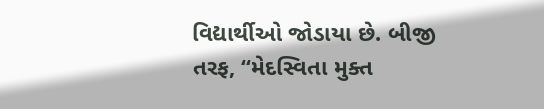વિદ્યાર્થીઓ જોડાયા છે. બીજી તરફ, “મેદસ્વિતા મુક્ત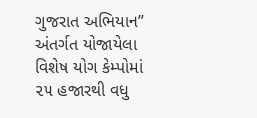ગુજરાત અભિયાન” અંતર્ગત યોજાયેલા વિશેષ યોગ કેમ્પોમાં ૨૫ હજારથી વધુ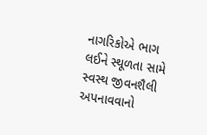નાગરિકોએ ભાગ લઈને સ્થૂળતા સામે સ્વસ્થ જીવનશૈલી અપનાવવાનો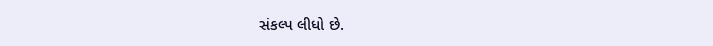સંકલ્પ લીધો છે.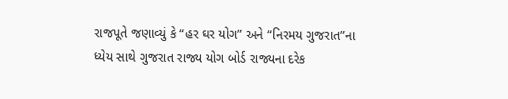રાજપૂતે જણાવ્યું કે “હર ઘર યોગ” અને “નિરમય ગુજરાત”ના ધ્યેય સાથે ગુજરાત રાજ્ય યોગ બોર્ડ રાજ્યના દરેક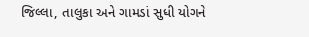જિલ્લા, તાલુકા અને ગામડાં સુધી યોગને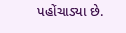પહોંચાડ્યા છે.